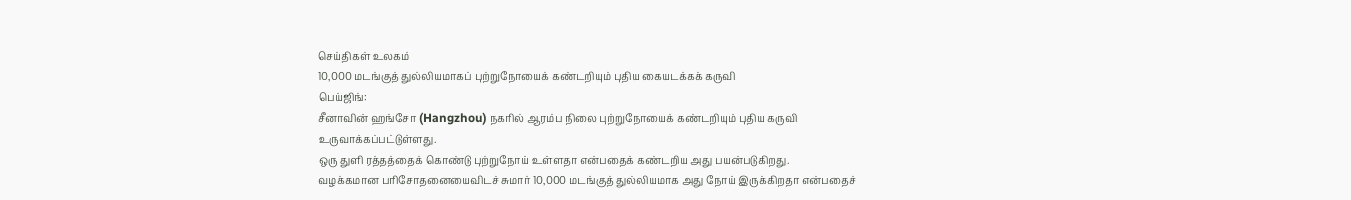செய்திகள் உலகம்
10,000 மடங்குத் துல்லியமாகப் புற்றுநோயைக் கண்டறியும் புதிய கையடக்கக் கருவி
பெய்ஜிங்:
சீனாவின் ஹங்சோ (Hangzhou) நகரில் ஆரம்ப நிலை புற்றுநோயைக் கண்டறியும் புதிய கருவி உருவாக்கப்பட்டுள்ளது.
ஒரு துளி ரத்தத்தைக் கொண்டு புற்றுநோய் உள்ளதா என்பதைக் கண்டறிய அது பயன்படுகிறது.
வழக்கமான பரிசோதனையைவிடச் சுமார் 10,000 மடங்குத் துல்லியமாக அது நோய் இருக்கிறதா என்பதைச்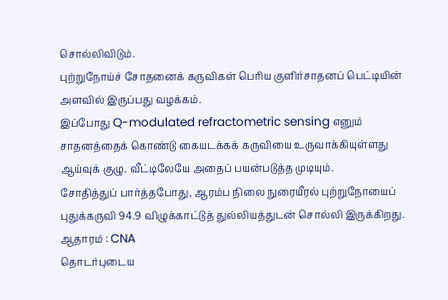சொல்லிவிடும்.
புற்றுநோய்ச் சோதனைக் கருவிகள் பெரிய குளிர்சாதனப் பெட்டியின் அளவில் இருப்பது வழக்கம்.
இப்போது Q-modulated refractometric sensing எனும் சாதனத்தைக் கொண்டு கையடக்கக் கருவியை உருவாக்கியுள்ளது ஆய்வுக் குழு. வீட்டிலேயே அதைப் பயன்படுத்த முடியும்.
சோதித்துப் பார்த்தபோது, ஆரம்ப நிலை நுரையீரல் புற்றுநோயைப் புதுக்கருவி 94.9 விழுக்காட்டுத் துல்லியத்துடன் சொல்லி இருக்கிறது.
ஆதாரம் : CNA
தொடர்புடைய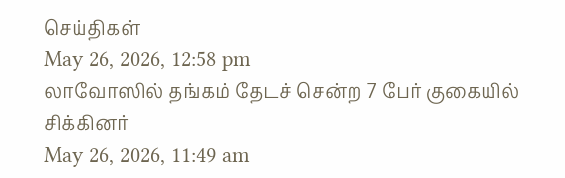செய்திகள்
May 26, 2026, 12:58 pm
லாவோஸில் தங்கம் தேடச் சென்ற 7 பேர் குகையில் சிக்கினர்
May 26, 2026, 11:49 am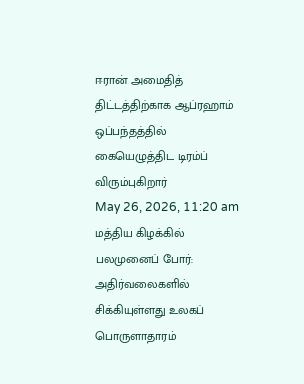ஈரான் அமைதித் திட்டத்திற்காக ஆப்ரஹாம் ஒப்பந்தத்தில் கையெழுத்திட டிரம்ப் விரும்புகிறார்
May 26, 2026, 11:20 am
மத்திய கிழக்கில் பலமுனைப் போர்: அதிர்வலைகளில் சிக்கியுள்ளது உலகப் பொருளாதாரம்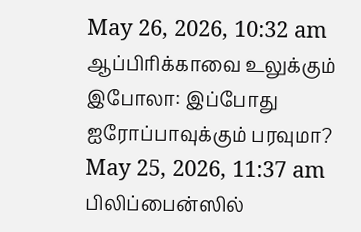May 26, 2026, 10:32 am
ஆப்பிரிக்காவை உலுக்கும் இபோலா: இப்போது ஐரோப்பாவுக்கும் பரவுமா?
May 25, 2026, 11:37 am
பிலிப்பைன்ஸில்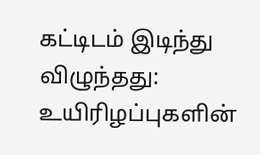கட்டிடம் இடிந்து விழுந்தது: உயிரிழப்புகளின்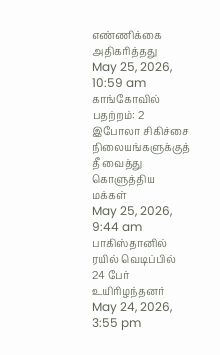எண்ணிக்கை அதிகரித்தது
May 25, 2026, 10:59 am
காங்கோவில் பதற்றம்: 2 இபோலா சிகிச்சை நிலையங்களுக்குத் தீ வைத்து கொளுத்திய மக்கள்
May 25, 2026, 9:44 am
பாகிஸ்தானில் ரயில் வெடிப்பில் 24 பேர் உயிரிழந்தனர்
May 24, 2026, 3:55 pm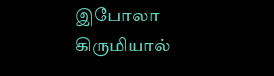இபோலா கிருமியால்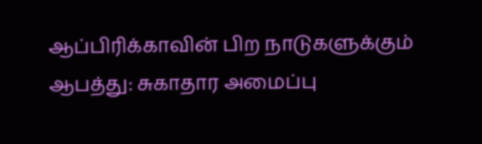ஆப்பிரிக்காவின் பிற நாடுகளுக்கும் ஆபத்து: சுகாதார அமைப்பு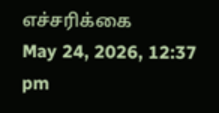எச்சரிக்கை
May 24, 2026, 12:37 pm